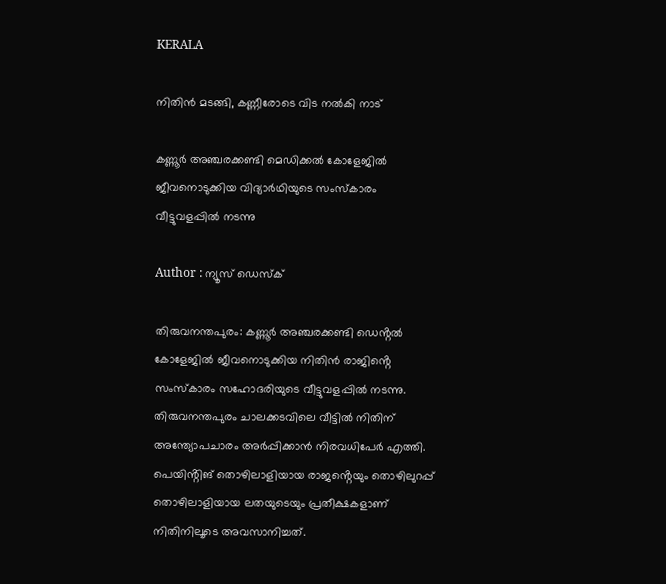KERALA

നിതിൻ മടങ്ങി, കണ്ണീരോടെ വിട നൽകി നാട്

കണ്ണൂർ അഞ്ചരക്കണ്ടി മെഡിക്കൽ കോളേജിൽ ജീവനൊടുക്കിയ വിദ്യാർഥിയുടെ സംസ്കാരം വീട്ടുവളപ്പിൽ നടന്നു

Author : ന്യൂസ് ഡെസ്ക്

തിരുവനന്തപുരം: കണ്ണൂർ അഞ്ചരക്കണ്ടി ഡെൻ്റൽ കോളേജിൽ ജീവനൊടുക്കിയ നിതിൻ രാജിൻ്റെ സംസ്‌കാരം സഹോദരിയുടെ വീട്ടുവളപ്പിൽ നടന്നു. തിരുവനന്തപുരം ചാലക്കടവിലെ വീട്ടിൽ നിതിന് അന്ത്യോപചാരം അർപ്പിക്കാൻ നിരവധിപേർ എത്തി. പെയിൻ്റിങ് തൊഴിലാളിയായ രാജൻ്റെയും തൊഴിലുറപ്പ് തൊഴിലാളിയായ ലതയുടെയും പ്രതീക്ഷകളാണ് നിതിനിലൂടെ അവസാനിച്ചത്.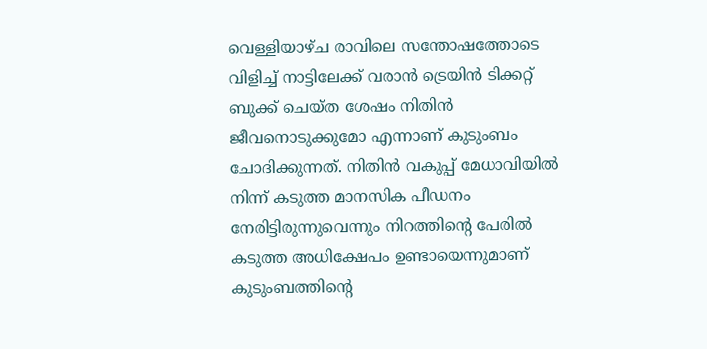വെള്ളിയാഴ്ച രാവിലെ സന്തോഷത്തോടെ വിളിച്ച് നാട്ടിലേക്ക് വരാൻ ട്രെയിൻ ടിക്കറ്റ് ബുക്ക് ചെയ്ത ശേഷം നിതിൻ ജീവനൊടുക്കുമോ എന്നാണ് കുടുംബം ചോദിക്കുന്നത്. നിതിൻ വകുപ്പ് മേധാവിയിൽ നിന്ന് കടുത്ത മാനസിക പീഡനം നേരിട്ടിരുന്നുവെന്നും നിറത്തിൻ്റെ പേരിൽ കടുത്ത അധിക്ഷേപം ഉണ്ടായെന്നുമാണ് കുടുംബത്തിൻ്റെ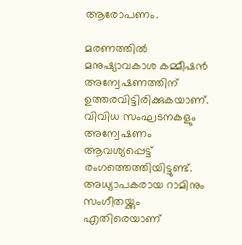ആരോപണം.

മരണത്തിൽ മനുഷ്യാവകാശ കമ്മീഷൻ അന്വേഷണത്തിന് ഉത്തരവിട്ടിരിക്കുകയാണ്. വിവിധ സംഘടനകളും അന്വേഷണം ആവശ്യപ്പെട്ട് രംഗത്തെത്തിയിട്ടുണ്ട്. അധ്യാപകരായ റാമിനും സംഗീതയ്ക്കും എതിരെയാണ്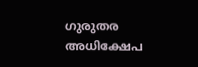ഗുരുതര അധിക്ഷേപ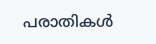പരാതികൾ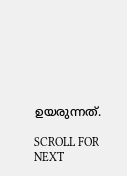ഉയരുന്നത്.

SCROLL FOR NEXT